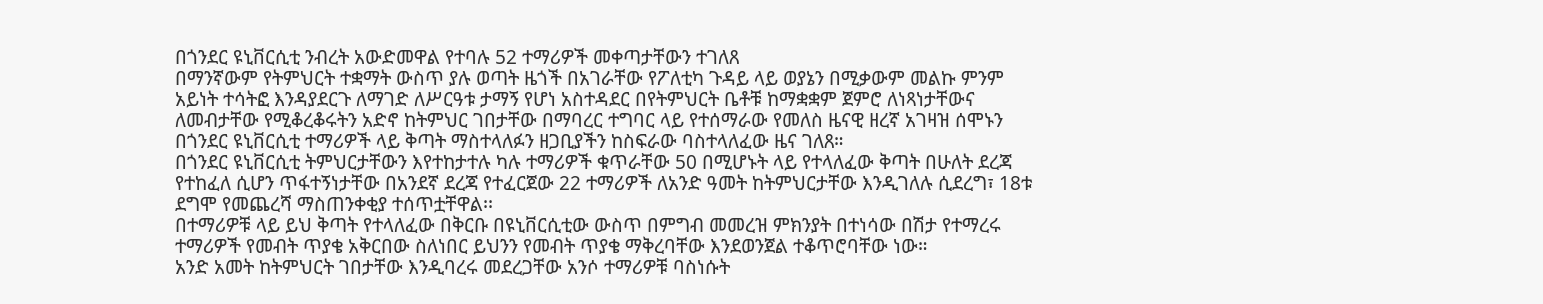በጎንደር ዩኒቨርሲቲ ንብረት አውድመዋል የተባሉ 52 ተማሪዎች መቀጣታቸውን ተገለጸ
በማንኛውም የትምህርት ተቋማት ውስጥ ያሉ ወጣት ዜጎች በአገራቸው የፖለቲካ ጉዳይ ላይ ወያኔን በሚቃውም መልኩ ምንም አይነት ተሳትፎ እንዳያደርጉ ለማገድ ለሥርዓቱ ታማኝ የሆነ አስተዳደር በየትምህርት ቤቶቹ ከማቋቋም ጀምሮ ለነጻነታቸውና ለመብታቸው የሚቆረቆሩትን አድኖ ከትምህር ገበታቸው በማባረር ተግባር ላይ የተሰማራው የመለስ ዜናዊ ዘረኛ አገዛዝ ሰሞኑን በጎንደር ዩኒቨርሲቲ ተማሪዎች ላይ ቅጣት ማስተላለፉን ዘጋቢያችን ከስፍራው ባስተላለፈው ዜና ገለጸ።
በጎንደር ዩኒቨርሲቲ ትምህርታቸውን እየተከታተሉ ካሉ ተማሪዎች ቁጥራቸው 50 በሚሆኑት ላይ የተላለፈው ቅጣት በሁለት ደረጃ የተከፈለ ሲሆን ጥፋተኝነታቸው በአንደኛ ደረጃ የተፈርጀው 22 ተማሪዎች ለአንድ ዓመት ከትምህርታቸው እንዲገለሉ ሲደረግ፣ 18ቱ ደግሞ የመጨረሻ ማስጠንቀቂያ ተሰጥቷቸዋል፡፡
በተማሪዎቹ ላይ ይህ ቅጣት የተላለፈው በቅርቡ በዩኒቨርሲቲው ውስጥ በምግብ መመረዝ ምክንያት በተነሳው በሽታ የተማረሩ ተማሪዎች የመብት ጥያቄ አቅርበው ስለነበር ይህንን የመብት ጥያቄ ማቅረባቸው እንደወንጀል ተቆጥሮባቸው ነው።
አንድ አመት ከትምህርት ገበታቸው እንዲባረሩ መደረጋቸው አንሶ ተማሪዎቹ ባስነሱት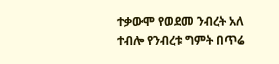ተቃውሞ የወደመ ንብረት አለ ተብሎ የንብረቱ ግምት በጥሬ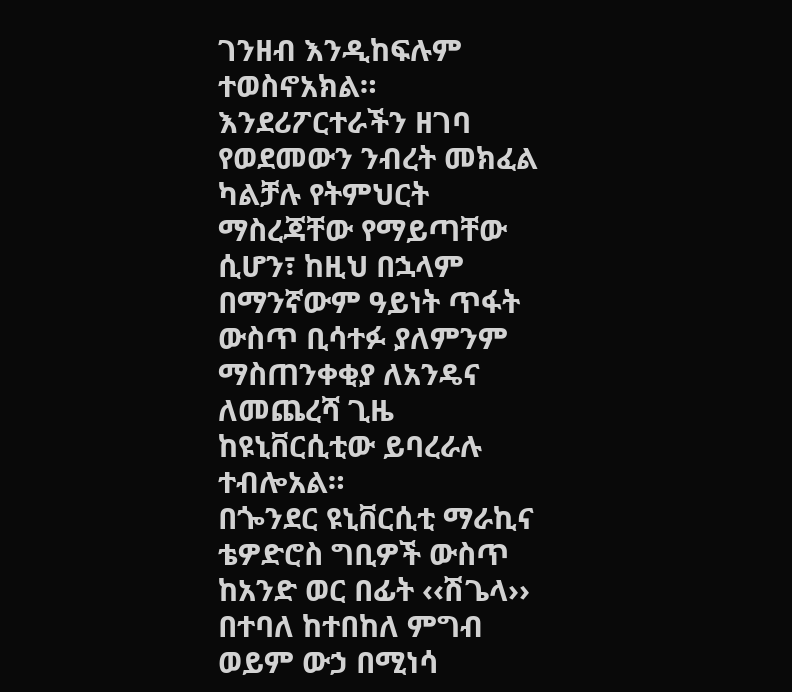ገንዘብ እንዲከፍሉም ተወስኖአክል። እንደሪፖርተራችን ዘገባ የወደመውን ንብረት መክፈል ካልቻሉ የትምህርት ማስረጃቸው የማይጣቸው ሲሆን፣ ከዚህ በኋላም በማንኛውም ዓይነት ጥፋት ውስጥ ቢሳተፉ ያለምንም ማስጠንቀቂያ ለአንዴና ለመጨረሻ ጊዜ ከዩኒቨርሲቲው ይባረራሉ ተብሎአል።
በጐንደር ዩኒቨርሲቲ ማራኪና ቴዎድሮስ ግቢዎች ውስጥ ከአንድ ወር በፊት ‹‹ሽጌላ›› በተባለ ከተበከለ ምግብ ወይም ውኃ በሚነሳ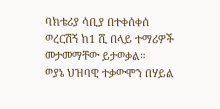ባክቴሪያ ሳቢያ በተቀሰቀሰ ወረርሽኝ ከ1 ሺ በላይ ተማሪዎች መታመማቸው ይታወቃል።
ወያኔ ህዝባዊ ተቃውሞን በሃይል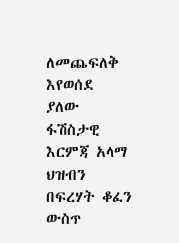ለመጨፍለቅ እየወሰደ ያለው ፋሽስታዊ እርምጃ አላማ ህዝብን በፍረሃት ቆፈን ውስጥ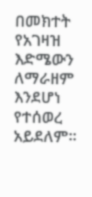በመክተት የአገዛዝ እድሜውን ለማራዘም እንደሆነ የተሰወረ አይደለም።